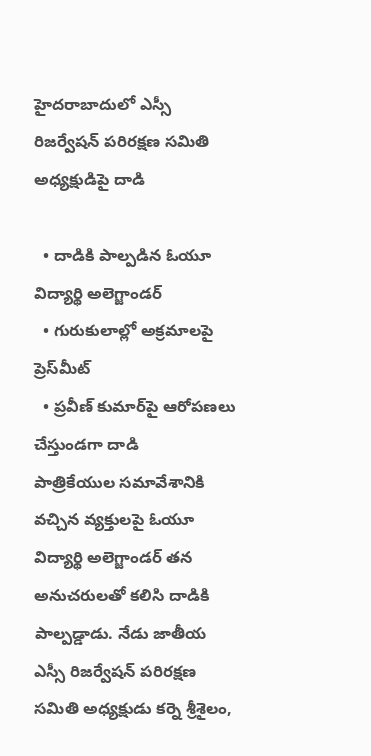హైదరాబాదులో ఎస్సీ రిజర్వేషన్ పరిరక్షణ సమితి అధ్యక్షుడిపై దాడి

  • దాడికి పాల్పడిన ఓయూ విద్యార్థి అలెగ్జాండర్
  • గురుకులాల్లో అక్రమాలపై ప్రెస్‌మీట్
  • ప్రవీణ్ కుమార్‌పై ఆరోపణలు చేస్తుండగా దాడి
పాత్రికేయుల సమావేశానికి వచ్చిన వ్యక్తులపై ఓయూ విద్యార్థి అలెగ్జాండర్ తన అనుచరులతో కలిసి దాడికి పాల్పడ్డాడు. నేడు జాతీయ ఎస్సీ రిజర్వేషన్‌ పరిరక్షణ సమితి అధ్యక్షుడు కర్నె శ్రీశైలం,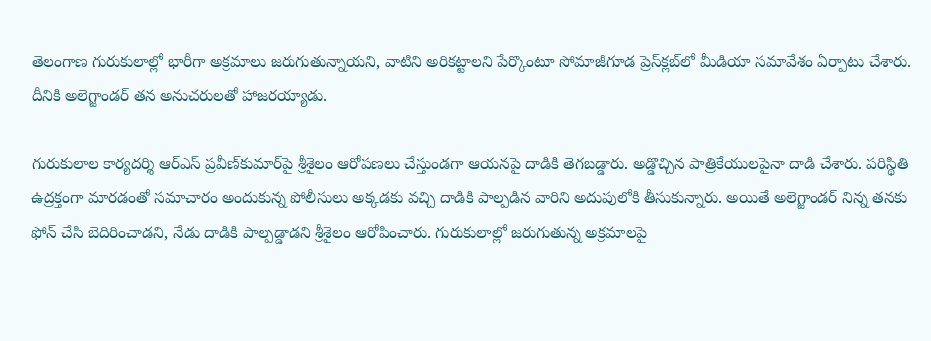తెలంగాణ గురుకులాల్లో భారీగా అక్రమాలు జరుగుతున్నాయని, వాటిని అరికట్టాలని పేర్కొంటూ సోమాజీగూడ ప్రెస్‌క్లబ్‌లో మీడియా సమావేశం ఏర్పాటు చేశారు. దీనికి అలెగ్జాండర్ తన అనుచరులతో హాజరయ్యాడు.

గురుకులాల కార్యదర్శి ఆర్‌ఎస్‌ ప్రవీణ్‌కుమార్‌పై శ్రీశైలం ఆరోపణలు చేస్తుండగా ఆయనపై దాడికి తెగబడ్డారు. అడ్డొచ్చిన పాత్రికేయులపైనా దాడి చేశారు. పరిస్థితి ఉద్రక్తంగా మారడంతో సమాచారం అందుకున్న పోలీసులు అక్కడకు వచ్చి దాడికి పాల్పడిన వారిని అదుపులోకి తీసుకున్నారు. అయితే అలెగ్జాండర్ నిన్న తనకు ఫోన్ చేసి బెదిరించాడని, నేడు దాడికి పాల్పడ్డాడని శ్రీశైలం ఆరోపించారు. గురుకులాల్లో జరుగుతున్న అక్రమాలపై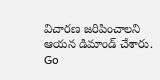విచారణ జరిపించాలని ఆయన డిమాండ్ చేశారు.
Go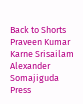Back to Shorts
Praveen Kumar
Karne Srisailam
Alexander
Somajiguda
Press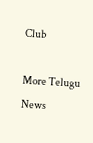Club

More Telugu News